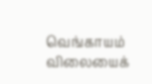வெங்காயம் விலையைக்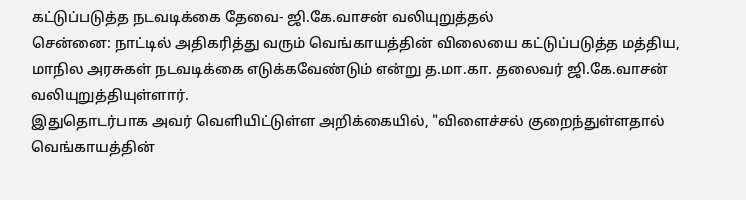கட்டுப்படுத்த நடவடிக்கை தேவை- ஜி.கே.வாசன் வலியுறுத்தல்
சென்னை: நாட்டில் அதிகரித்து வரும் வெங்காயத்தின் விலையை கட்டுப்படுத்த மத்திய, மாநில அரசுகள் நடவடிக்கை எடுக்கவேண்டும் என்று த.மா.கா. தலைவர் ஜி.கே.வாசன் வலியுறுத்தியுள்ளார்.
இதுதொடர்பாக அவர் வெளியிட்டுள்ள அறிக்கையில், "விளைச்சல் குறைந்துள்ளதால் வெங்காயத்தின்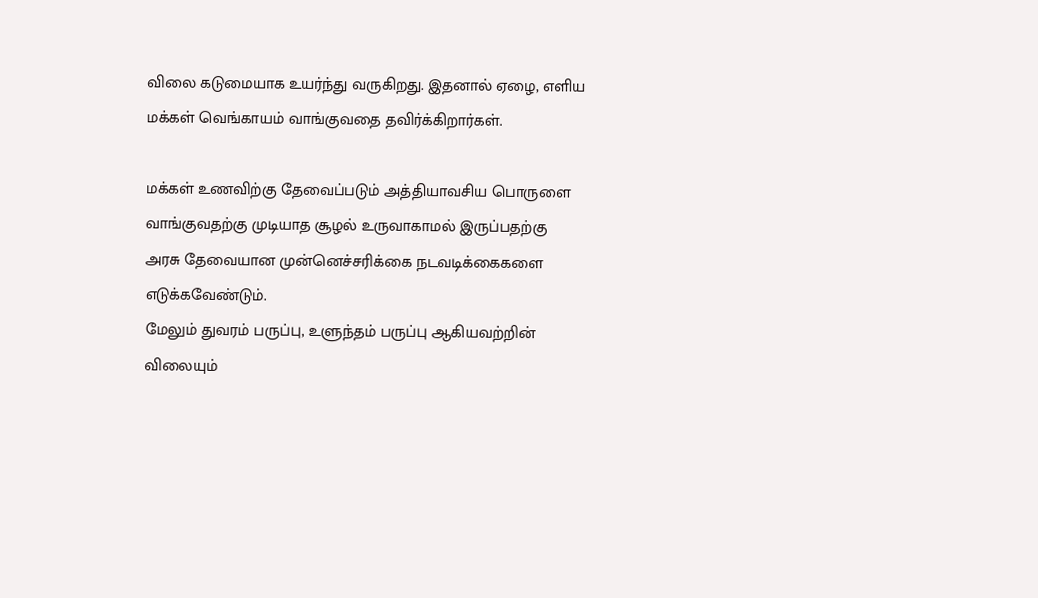விலை கடுமையாக உயர்ந்து வருகிறது. இதனால் ஏழை, எளிய மக்கள் வெங்காயம் வாங்குவதை தவிர்க்கிறார்கள்.

மக்கள் உணவிற்கு தேவைப்படும் அத்தியாவசிய பொருளை வாங்குவதற்கு முடியாத சூழல் உருவாகாமல் இருப்பதற்கு அரசு தேவையான முன்னெச்சரிக்கை நடவடிக்கைகளை எடுக்கவேண்டும்.
மேலும் துவரம் பருப்பு, உளுந்தம் பருப்பு ஆகியவற்றின் விலையும்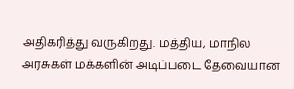அதிகரித்து வருகிறது. மத்திய, மாநில அரசுகள் மக்களின் அடிப்படை தேவையான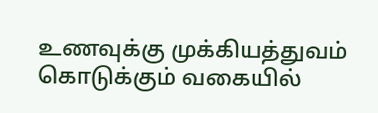உணவுக்கு முக்கியத்துவம் கொடுக்கும் வகையில்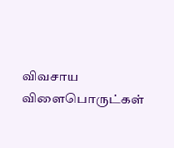விவசாய விளைபொருட்கள்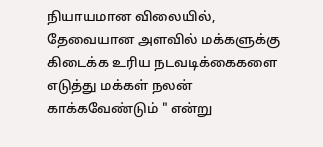நியாயமான விலையில், தேவையான அளவில் மக்களுக்கு கிடைக்க உரிய நடவடிக்கைகளை எடுத்து மக்கள் நலன் காக்கவேண்டும் " என்று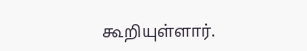கூறியுள்ளார்.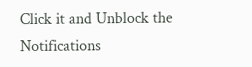Click it and Unblock the Notifications